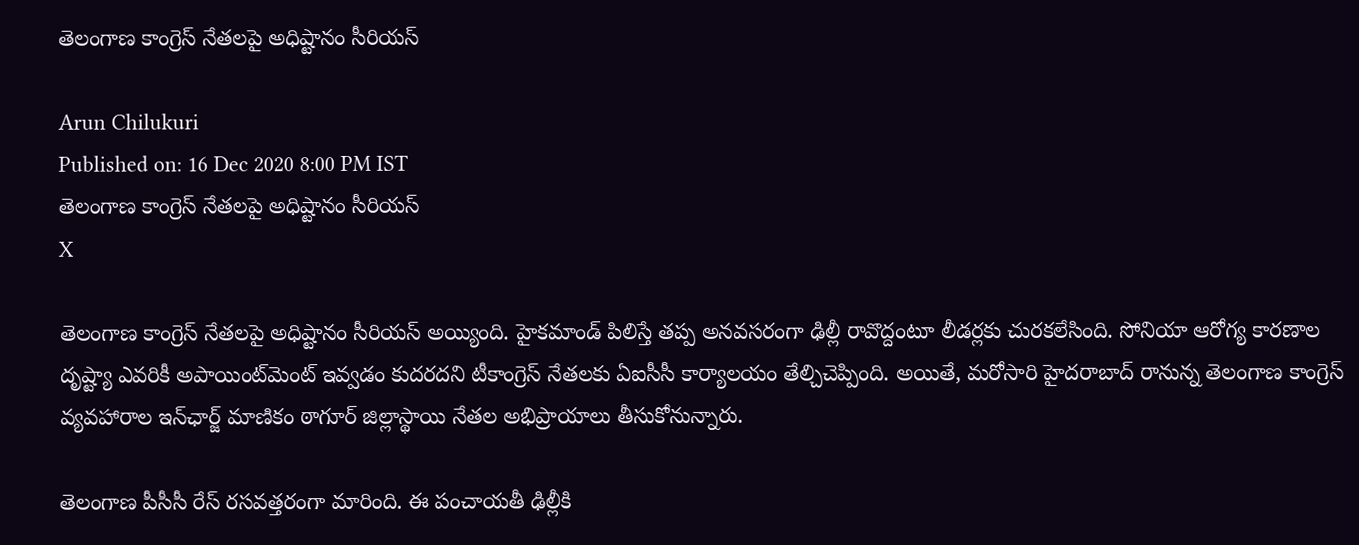తెలంగాణ కాంగ్రెస్ నేతలపై అధిష్టానం సీరియస్

Arun Chilukuri
Published on: 16 Dec 2020 8:00 PM IST
తెలంగాణ కాంగ్రెస్ నేతలపై అధిష్టానం సీరియస్
X

తెలంగాణ కాంగ్రెస్ నేతలపై అధిష్టానం సీరియస్ అయ్యింది. హైకమాండ్‌ పిలిస్తే తప్ప అనవసరంగా ఢిల్లీ రావొద్దంటూ లీడర్లకు చురకలేసింది. సోనియా ఆరోగ్య కారణాల దృష్ట్యా ఎవరికీ అపాయింట్‌మెంట్‌ ఇవ్వడం కుదరదని టీకాంగ్రెస్ నేతలకు ఏఐసీసీ కార్యాలయం తేల్చిచెప్పింది. అయితే, మరోసారి హైదరాబాద్ రానున్న తెలంగాణ కాంగ్రెస్ వ్యవహారాల ఇన్‌ఛార్జ్ మాణికం ఠాగూర్‌ జిల్లాస్థాయి నేతల అభిప్రాయాలు తీసుకోనున్నారు.

తెలంగాణ పీసీసీ రేస్ ర‌స‌వ‌త్తరంగా మారింది. ఈ పంచాయతీ ఢిల్లీకి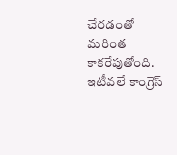చేరడంతో మరింత కాకరేపుతోంది. ఇటీవలే కాంగ్రెస్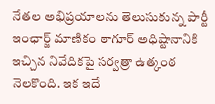నేతల అభిప్రయాలను తెలుసుకున్న పార్టీ ఇంఛార్జ్ మాణికం ఠాగూర్ అధిష్టానానికి ఇచ్చిన నివేదికపై సర్వత్రా ఉత్కంఠ నెలకొంది. ఇక ఇదే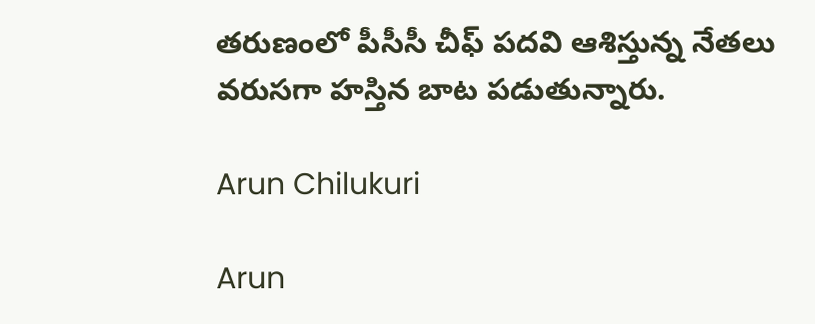తరుణంలో పీసీసీ చీఫ్ పదవి ఆశిస్తున్న నేతలు వరుసగా హస్తిన బాట పడుతున్నారు.

Arun Chilukuri

Arun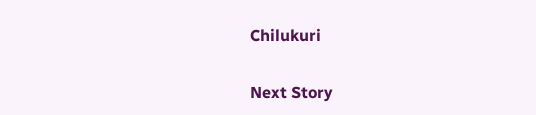Chilukuri

Next Story